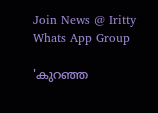Join News @ Iritty Whats App Group

'കുറഞ്ഞ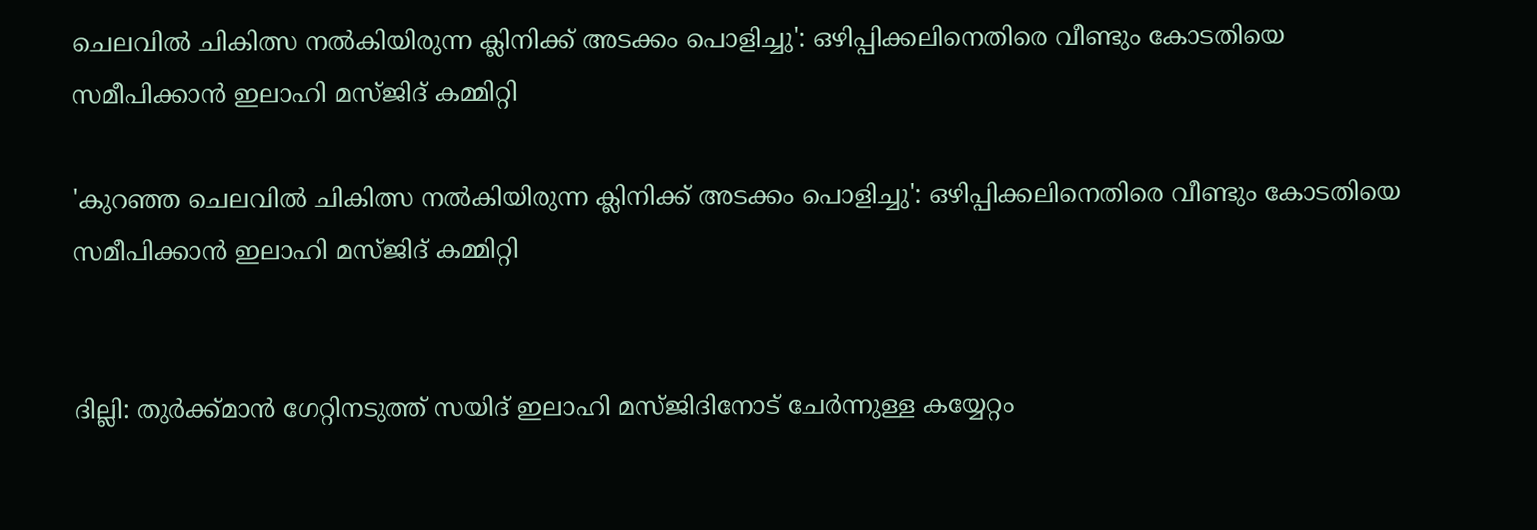ചെലവിൽ ചികിത്സ നൽകിയിരുന്ന ക്ലിനിക്ക് അടക്കം പൊളിച്ചു': ഒഴിപ്പിക്കലിനെതിരെ വീണ്ടും കോടതിയെ സമീപിക്കാൻ ഇലാഹി മസ്ജിദ് കമ്മിറ്റി

'കുറഞ്ഞ ചെലവിൽ ചികിത്സ നൽകിയിരുന്ന ക്ലിനിക്ക് അടക്കം പൊളിച്ചു': ഒഴിപ്പിക്കലിനെതിരെ വീണ്ടും കോടതിയെ സമീപിക്കാൻ ഇലാഹി മസ്ജിദ് കമ്മിറ്റി


ദില്ലി: തുർക്ക്മാൻ ഗേറ്റിനടുത്ത് സയിദ് ഇലാഹി മസ്ജിദിനോട് ചേർന്നുള്ള കയ്യേറ്റം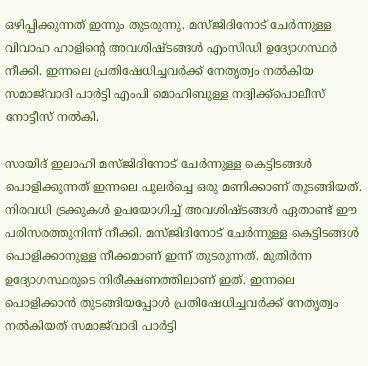ഒഴിപ്പിക്കുന്നത് ഇന്നും തുടരുന്നു. മസ്ജിദിനോട് ചേർന്നുള്ള വിവാഹ ഹാളിന്‍റെ അവശിഷ്ടങ്ങൾ എംസിഡി ഉദ്യോഗസ്ഥർ നീക്കി. ഇന്നലെ പ്രതിഷേധിച്ചവർക്ക് നേതൃത്വം നൽകിയ സമാജ്‍വാദി പാർട്ടി എംപി മൊഹിബുള്ള നദ്വിക്ക്പൊലീസ് നോട്ടീസ് നൽകി.

സായിദ് ഇലാഹി മസ്ജിദിനോട് ചേർന്നുള്ള കെട്ടിടങ്ങൾ പൊളിക്കുന്നത് ഇന്നലെ പുലർച്ചെ ഒരു മണിക്കാണ് തുടങ്ങിയത്. നിരവധി ട്രക്കുകൾ ഉപയോഗിച്ച് അവശിഷ്ടങ്ങൾ ഏതാണ്ട് ഈ പരിസരത്തുനിന്ന് നീക്കി. മസ്ജിദിനോട് ചേർന്നുള്ള കെട്ടിടങ്ങൾ പൊളിക്കാനുള്ള നീക്കമാണ് ഇന്ന് തുടരുന്നത്. മുതിർന്ന ഉദ്യോഗസ്ഥരുടെ നിരീക്ഷണത്തിലാണ് ഇത്. ഇന്നലെ പൊളിക്കാൻ തുടങ്ങിയപ്പോൾ പ്രതിഷേധിച്ചവർക്ക് നേതൃത്വം നൽകിയത് സമാജ്‍വാദി പാർട്ടി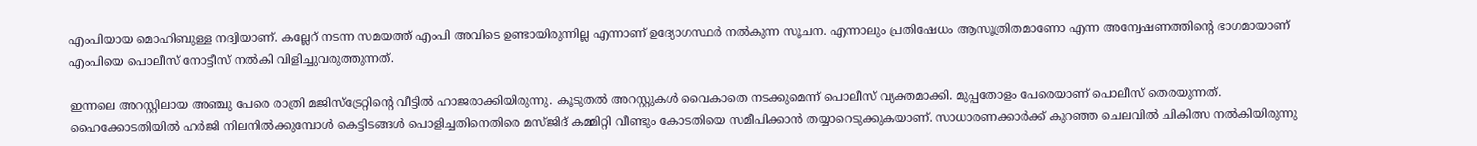എംപിയായ മൊഹിബുള്ള നദ്വിയാണ്. കല്ലേറ് നടന്ന സമയത്ത് എംപി അവിടെ ഉണ്ടായിരുന്നില്ല എന്നാണ് ഉദ്യോഗസ്ഥർ നൽകുന്ന സൂചന. എന്നാലും പ്രതിഷേധം ആസൂത്രിതമാണോ എന്ന അന്വേഷണത്തിന്‍റെ ഭാഗമായാണ് എംപിയെ പൊലീസ് നോട്ടീസ് നൽകി വിളിച്ചുവരുത്തുന്നത്.

ഇന്നലെ അറസ്റ്റിലായ അഞ്ചു പേരെ രാത്രി മജിസ്ട്രേറ്റിന്‍റെ വീട്ടിൽ ഹാജരാക്കിയിരുന്നു. കൂടുതൽ അറസ്റ്റുകൾ വൈകാതെ നടക്കുമെന്ന് പൊലീസ് വ്യക്തമാക്കി. മുപ്പതോളം പേരെയാണ് പൊലീസ് തെരയുന്നത്. ഹൈക്കോടതിയിൽ ഹർജി നിലനിൽക്കുമ്പോൾ കെട്ടിടങ്ങൾ പൊളിച്ചതിനെതിരെ മസ്ജിദ് കമ്മിറ്റി വീണ്ടും കോടതിയെ സമീപിക്കാൻ തയ്യാറെടുക്കുകയാണ്. സാധാരണക്കാർക്ക് കുറഞ്ഞ ചെലവിൽ ചികിത്സ നൽകിയിരുന്നു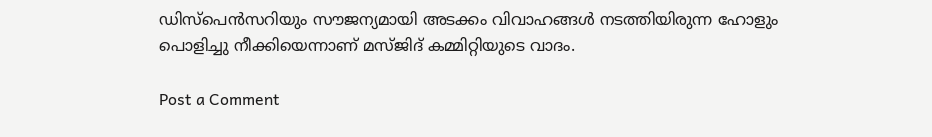ഡിസ്പെൻസറിയും സൗജന്യമായി അടക്കം വിവാഹങ്ങൾ നടത്തിയിരുന്ന ഹോളും പൊളിച്ചു നീക്കിയെന്നാണ് മസ്ജിദ് കമ്മിറ്റിയുടെ വാദം.

Post a Comment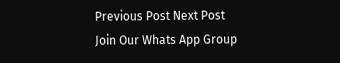Previous Post Next Post
Join Our Whats App Group